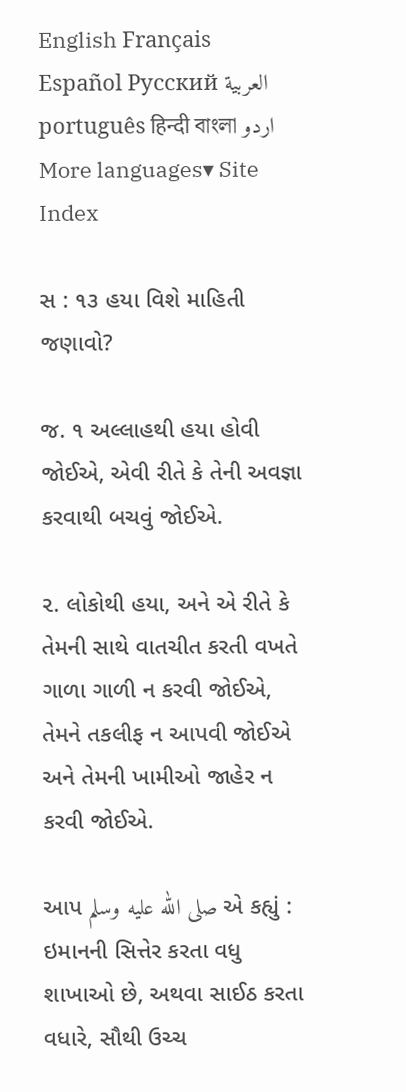English Français Español Русский العربية português हिन्दी বাংলা اردو More languages▾ Site Index

સ : ૧૩ હયા વિશે માહિતી જણાવો?

જ. ૧ અલ્લાહથી હયા હોવી જોઈએ, એવી રીતે કે તેની અવજ્ઞા કરવાથી બચવું જોઈએ.

૨. લોકોથી હયા, અને એ રીતે કે તેમની સાથે વાતચીત કરતી વખતે ગાળા ગાળી ન કરવી જોઈએ, તેમને તકલીફ ન આપવી જોઈએ અને તેમની ખામીઓ જાહેર ન કરવી જોઈએ.

આપ صلى الله عليه وسلم એ કહ્યું : ઇમાનની સિત્તેર કરતા વધુ શાખાઓ છે, અથવા સાઈઠ કરતા વધારે, સૌથી ઉચ્ચ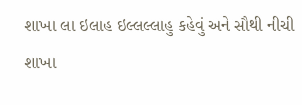શાખા લા ઇલાહ ઇલ્લલ્લાહુ કહેવું અને સૌથી નીચી શાખા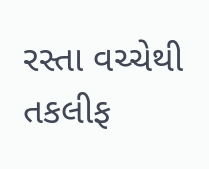રસ્તા વચ્ચેથી તકલીફ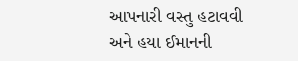આપનારી વસ્તુ હટાવવી અને હયા ઈમાનની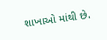શાખાઓ માંથી છે.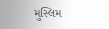મુસ્લિમ